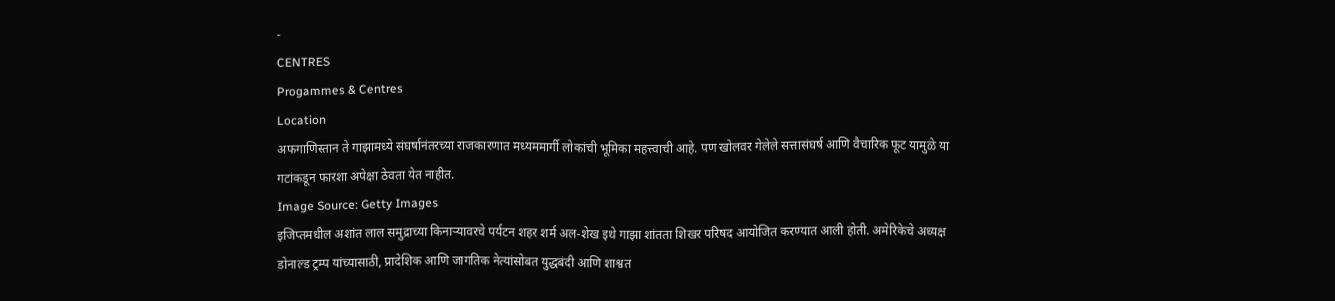-
CENTRES
Progammes & Centres
Location
अफगाणिस्तान ते गाझामध्ये संघर्षानंतरच्या राजकारणात मध्यममार्गी लोकांची भूमिका महत्त्वाची आहे. पण खोलवर गेलेले सत्तासंघर्ष आणि वैचारिक फूट यामुळे या गटांकडून फारशा अपेक्षा ठेवता येत नाहीत.
Image Source: Getty Images
इजिप्तमधील अशांत लाल समुद्राच्या किनाऱ्यावरचे पर्यटन शहर शर्म अल-शेख इथे गाझा शांतता शिखर परिषद आयोजित करण्यात आली होती. अमेरिकेचे अध्यक्ष डोनाल्ड ट्रम्प यांच्यासाठी, प्रादेशिक आणि जागतिक नेत्यांसोबत युद्धबंदी आणि शाश्वत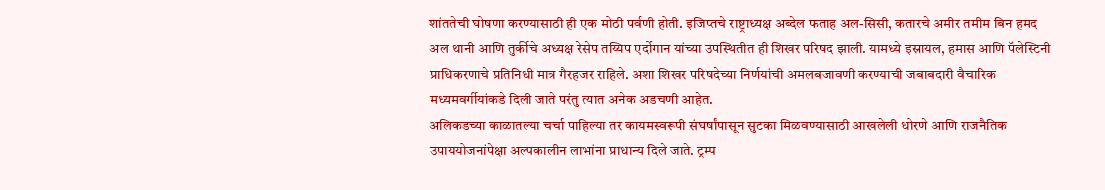शांततेची घोषणा करण्यासाठी ही एक मोठी पर्वणी होती. इजिप्तचे राष्ट्राध्यक्ष अब्देल फताह अल-सिसी, कतारचे अमीर तमीम बिन हमद अल थानी आणि तुर्कीचे अध्यक्ष रेसेप तय्यिप एर्दोगान यांच्या उपस्थितीत ही शिखर परिषद झाली. यामध्ये इस्रायल, हमास आणि पॅलेस्टिनी प्राधिकरणाचे प्रतिनिधी मात्र गैरहजर राहिले. अशा शिखर परिषदेच्या निर्णयांची अमलबजावणी करण्याची जबाबदारी वैचारिक मध्यमवर्गीयांकडे दिली जाते परंतु त्यात अनेक अडचणी आहेत.
अलिकडच्या काळातल्या चर्चा पाहिल्या तर कायमस्वरूपी संघर्षांपासून सुटका मिळवण्यासाठी आखलेली धोरणे आणि राजनैतिक उपाययोजनांपेक्षा अल्पकालीन लाभांना प्राधान्य दिले जाते. ट्रम्प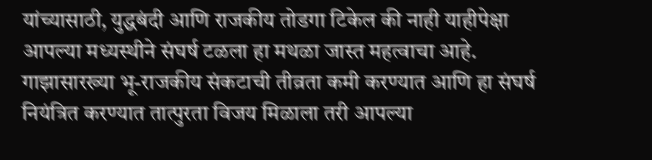यांच्यासाठी, युद्धबंदी आणि राजकीय तोडगा टिकेल की नाही याहीपेक्षा आपल्या मध्यस्थीने संघर्ष टळला हा मथळा जास्त महत्वाचा आहे. गाझासारख्या भू-राजकीय संकटाची तीव्रता कमी करण्यात आणि हा संघर्ष नियंत्रित करण्यात तात्पुरता विजय मिळाला तरी आपल्या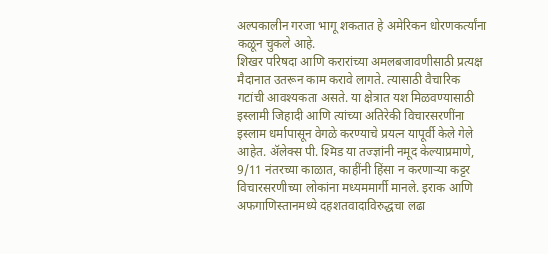अल्पकालीन गरजा भागू शकतात हे अमेरिकन धोरणकर्त्यांना कळून चुकले आहे.
शिखर परिषदा आणि करारांच्या अमलबजावणीसाठी प्रत्यक्ष मैदानात उतरून काम करावे लागते. त्यासाठी वैचारिक गटांची आवश्यकता असते. या क्षेत्रात यश मिळवण्यासाठी इस्लामी जिहादी आणि त्यांच्या अतिरेकी विचारसरणींना इस्लाम धर्मापासून वेगळे करण्याचे प्रयत्न यापूर्वी केले गेले आहेत. ॲलेक्स पी. श्मिड या तज्ज्ञांनी नमूद केल्याप्रमाणे, 9/11 नंतरच्या काळात, काहींनी हिंसा न करणाऱ्या कट्टर विचारसरणीच्या लोकांना मध्यममार्गी मानले. इराक आणि अफगाणिस्तानमध्ये दहशतवादाविरुद्धचा लढा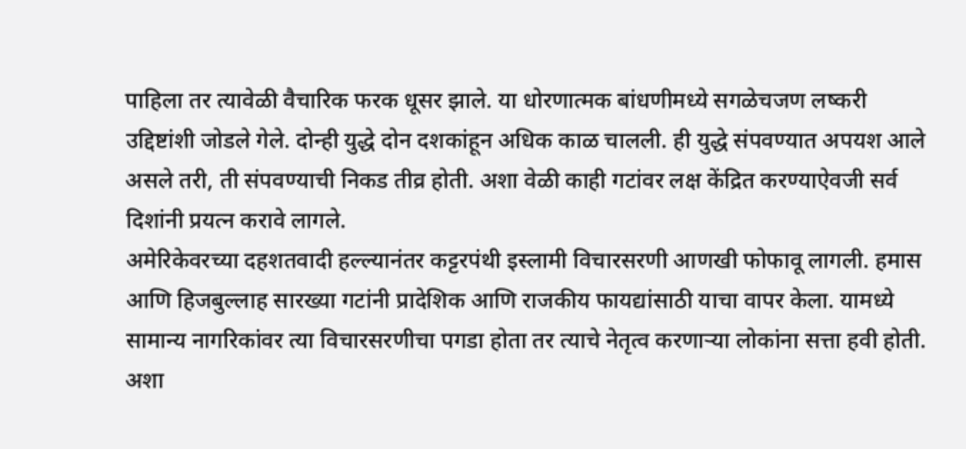पाहिला तर त्यावेळी वैचारिक फरक धूसर झाले. या धोरणात्मक बांधणीमध्ये सगळेचजण लष्करी उद्दिष्टांशी जोडले गेले. दोन्ही युद्धे दोन दशकांहून अधिक काळ चालली. ही युद्धे संपवण्यात अपयश आले असले तरी, ती संपवण्याची निकड तीव्र होती. अशा वेळी काही गटांवर लक्ष केंद्रित करण्याऐवजी सर्व दिशांनी प्रयत्न करावे लागले.
अमेरिकेवरच्या दहशतवादी हल्ल्यानंतर कट्टरपंथी इस्लामी विचारसरणी आणखी फोफावू लागली. हमास आणि हिजबुल्लाह सारख्या गटांनी प्रादेशिक आणि राजकीय फायद्यांसाठी याचा वापर केला. यामध्ये सामान्य नागरिकांवर त्या विचारसरणीचा पगडा होता तर त्याचे नेतृत्व करणाऱ्या लोकांना सत्ता हवी होती. अशा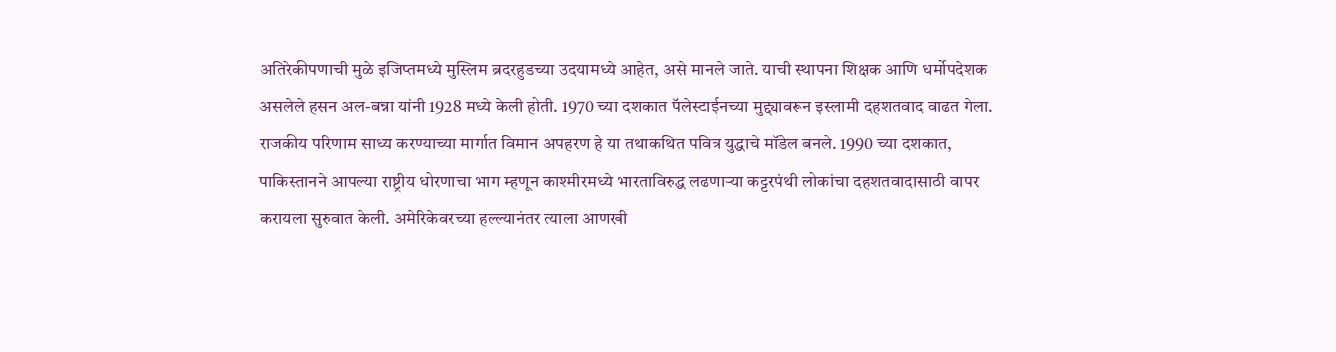अतिरेकीपणाची मुळे इजिप्तमध्ये मुस्लिम ब्रदरहुडच्या उदयामध्ये आहेत, असे मानले जाते. याची स्थापना शिक्षक आणि धर्मोपदेशक असलेले हसन अल-बन्ना यांनी 1928 मध्ये केली होती. 1970 च्या दशकात पॅलेस्टाईनच्या मुद्द्यावरून इस्लामी दहशतवाद वाढत गेला. राजकीय परिणाम साध्य करण्याच्या मार्गात विमान अपहरण हे या तथाकथित पवित्र युद्धाचे मॉडेल बनले. 1990 च्या दशकात, पाकिस्तानने आपल्या राष्ट्रीय धोरणाचा भाग म्हणून काश्मीरमध्ये भारताविरुद्ध लढणाऱ्या कट्टरपंथी लोकांचा दहशतवादासाठी वापर करायला सुरुवात केली. अमेरिकेवरच्या हल्ल्यानंतर त्याला आणखी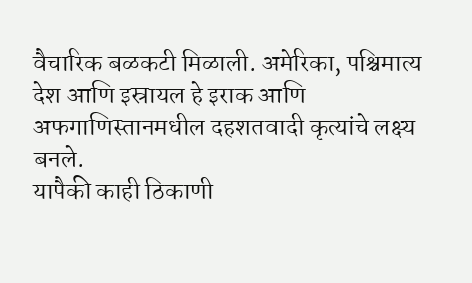वैचारिक बळकटी मिळाली. अमेरिका, पश्चिमात्य देश आणि इस्रायल हे इराक आणि अफगाणिस्तानमधील दहशतवादी कृत्यांचे लक्ष्य बनले.
यापैकी काही ठिकाणी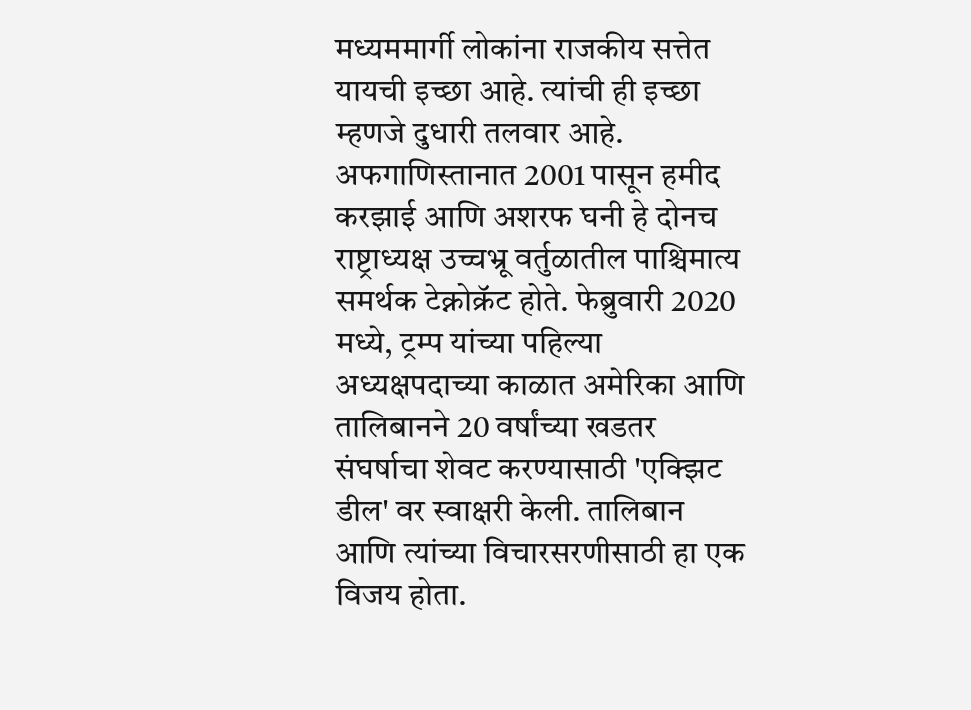मध्यममार्गी लोकांना राजकीय सत्तेत यायची इच्छा आहे. त्यांची ही इच्छा म्हणजे दुधारी तलवार आहे. अफगाणिस्तानात 2001 पासून हमीद करझाई आणि अशरफ घनी हे दोनच राष्ट्राध्यक्ष उच्चभ्रू वर्तुळातील पाश्चिमात्य समर्थक टेक्नोक्रॅट होते. फेब्रुवारी 2020 मध्ये, ट्रम्प यांच्या पहिल्या अध्यक्षपदाच्या काळात अमेरिका आणि तालिबानने 20 वर्षांच्या खडतर संघर्षाचा शेवट करण्यासाठी 'एक्झिट डील' वर स्वाक्षरी केली. तालिबान आणि त्यांच्या विचारसरणीसाठी हा एक विजय होता.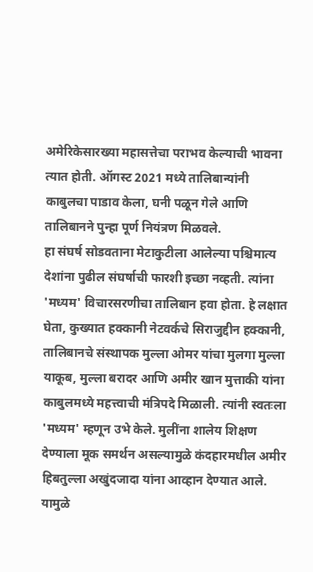अमेरिकेसारख्या महासत्तेचा पराभव केल्याची भावना त्यात होती. ऑगस्ट 2021 मध्ये तालिबान्यांनी काबुलचा पाडाव केला, घनी पळून गेले आणि तालिबानने पुन्हा पूर्ण नियंत्रण मिळवले.
हा संघर्ष सोडवताना मेटाकुटीला आलेल्या पश्चिमात्य देशांना पुढील संघर्षाची फारशी इच्छा नव्हती. त्यांना 'मध्यम' विचारसरणीचा तालिबान हवा होता. हे लक्षात घेता, कुख्यात हक्कानी नेटवर्कचे सिराजुद्दीन हक्कानी, तालिबानचे संस्थापक मुल्ला ओमर यांचा मुलगा मुल्ला याकूब, मुल्ला बरादर आणि अमीर खान मुत्ताकी यांना काबुलमध्ये महत्त्वाची मंत्रिपदे मिळाली. त्यांनी स्वतःला 'मध्यम' म्हणून उभे केले. मुलींना शालेय शिक्षण देण्याला मूक समर्थन असल्यामुळे कंदहारमधील अमीर हिबतुल्ला अखुंदजादा यांना आव्हान देण्यात आले. यामुळे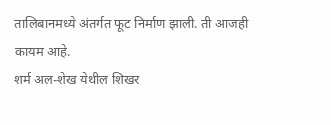तालिबानमध्ये अंतर्गत फूट निर्माण झाली. ती आजही कायम आहे.
शर्म अल-शेख येथील शिखर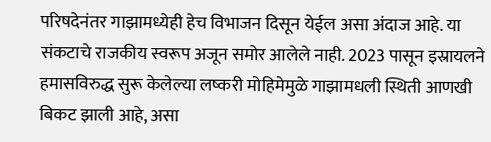परिषदेनंतर गाझामध्येही हेच विभाजन दिसून येईल असा अंदाज आहे. या संकटाचे राजकीय स्वरूप अजून समोर आलेले नाही. 2023 पासून इस्रायलने हमासविरुद्ध सुरू केलेल्या लष्करी मोहिमेमुळे गाझामधली स्थिती आणखी बिकट झाली आहे, असा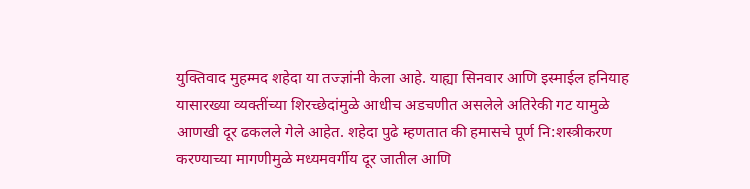युक्तिवाद मुहम्मद शहेदा या तज्ज्ञांनी केला आहे. याह्या सिनवार आणि इस्माईल हनियाह यासारख्या व्यक्तींच्या शिरच्छेदांमुळे आधीच अडचणीत असलेले अतिरेकी गट यामुळे आणखी दूर ढकलले गेले आहेत. शहेदा पुढे म्हणतात की हमासचे पूर्ण नि:शस्त्रीकरण करण्याच्या मागणीमुळे मध्यमवर्गीय दूर जातील आणि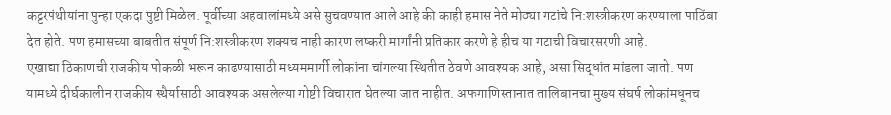कट्टरपंथीयांना पुन्हा एकदा पुष्टी मिळेल. पूर्वीच्या अहवालांमध्ये असे सुचवण्यात आले आहे की काही हमास नेते मोठ्या गटांचे नि:शस्त्रीकरण करण्याला पाठिंबा देत होते. पण हमासच्या बाबतीत संपूर्ण नि:शस्त्रीकरण शक्यच नाही कारण लष्करी मार्गांनी प्रतिकार करणे हे हीच या गटाची विचारसरणी आहे.
एखाद्या ठिकाणची राजकीय पोकळी भरून काढण्यासाठी मध्यममार्गी लोकांना चांगल्या स्थितीत ठेवणे आवश्यक आहे, असा सिद्धांत मांडला जातो. पण यामध्ये दीर्घकालीन राजकीय स्थैर्यासाठी आवश्यक असलेल्या गोष्टी विचारात घेतल्या जात नाहीत. अफगाणिस्तानात तालिबानचा मुख्य संघर्ष लोकांमधूनच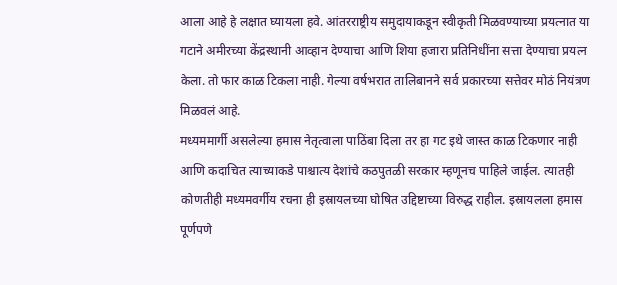आला आहे हे लक्षात घ्यायला हवे. आंतरराष्ट्रीय समुदायाकडून स्वीकृती मिळवण्याच्या प्रयत्नात या गटाने अमीरच्या केंद्रस्थानी आव्हान देण्याचा आणि शिया हजारा प्रतिनिधींना सत्ता देण्याचा प्रयत्न केला. तो फार काळ टिकला नाही. गेल्या वर्षभरात तालिबानने सर्व प्रकारच्या सत्तेवर मोठं नियंत्रण मिळवलं आहे.
मध्यममार्गी असलेल्या हमास नेतृत्वाला पाठिंबा दिला तर हा गट इथे जास्त काळ टिकणार नाही आणि कदाचित त्याच्याकडे पाश्चात्य देशांचे कठपुतळी सरकार म्हणूनच पाहिले जाईल. त्यातही कोणतीही मध्यमवर्गीय रचना ही इस्रायलच्या घोषित उद्दिष्टाच्या विरुद्ध राहील. इस्रायलला हमास पूर्णपणे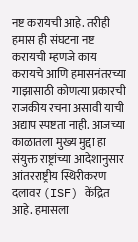नष्ट करायची आहे. तरीही हमास ही संघटना नष्ट करायची म्हणजे काय करायचे आणि हमासनंतरच्या गाझासाठी कोणत्या प्रकारची राजकीय रचना असावी याची अद्याप स्पष्टता नाही. आजच्या काळातला मुख्य मुद्दा हा संयुक्त राष्ट्रांच्या आदेशानुसार आंतरराष्ट्रीय स्थिरीकरण दलावर (ISF) केंद्रित आहे. हमासला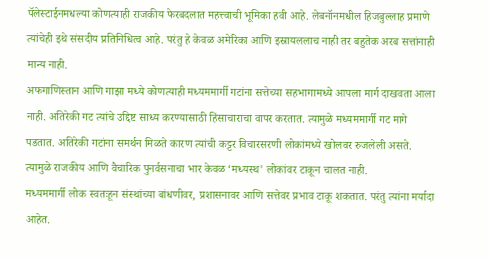पॅलेस्टाईनमधल्या कोणत्याही राजकीय फेरबदलात महत्त्वाची भूमिका हवी आहे. लेबनॉनमधील हिजबुल्लाह प्रमाणे त्यांचेही इथे संसदीय प्रतिनिधित्व आहे. परंतु हे केवळ अमेरिका आणि इस्रायललाच नाही तर बहुतेक अरब सत्तांनाही मान्य नाही.
अफगाणिस्तान आणि गाझा मध्ये कोणत्याही मध्यममार्गी गटांना सत्तेच्या सहभागामध्ये आपला मार्ग दाखवता आला नाही. अतिरेकी गट त्यांचे उद्दिष्ट साध्य करण्यासाठी हिंसाचाराचा वापर करतात. त्यामुळे मध्यममार्गी गट मागे पडतात. अतिरेकी गटांना समर्थन मिळते कारण त्यांची कट्टर विचारसरणी लोकांमध्ये खोलवर रुजलेली असते. त्यामुळे राजकीय आणि वैचारिक पुनर्वसनाचा भार केवळ ‘मध्यस्थ' लोकांवर टाकून चालत नाही.
मध्यममार्गी लोक स्वतःहून संस्थांच्या बांधणीवर, प्रशासनावर आणि सत्तेवर प्रभाव टाकू शकतात. परंतु त्यांना मर्यादा आहेत.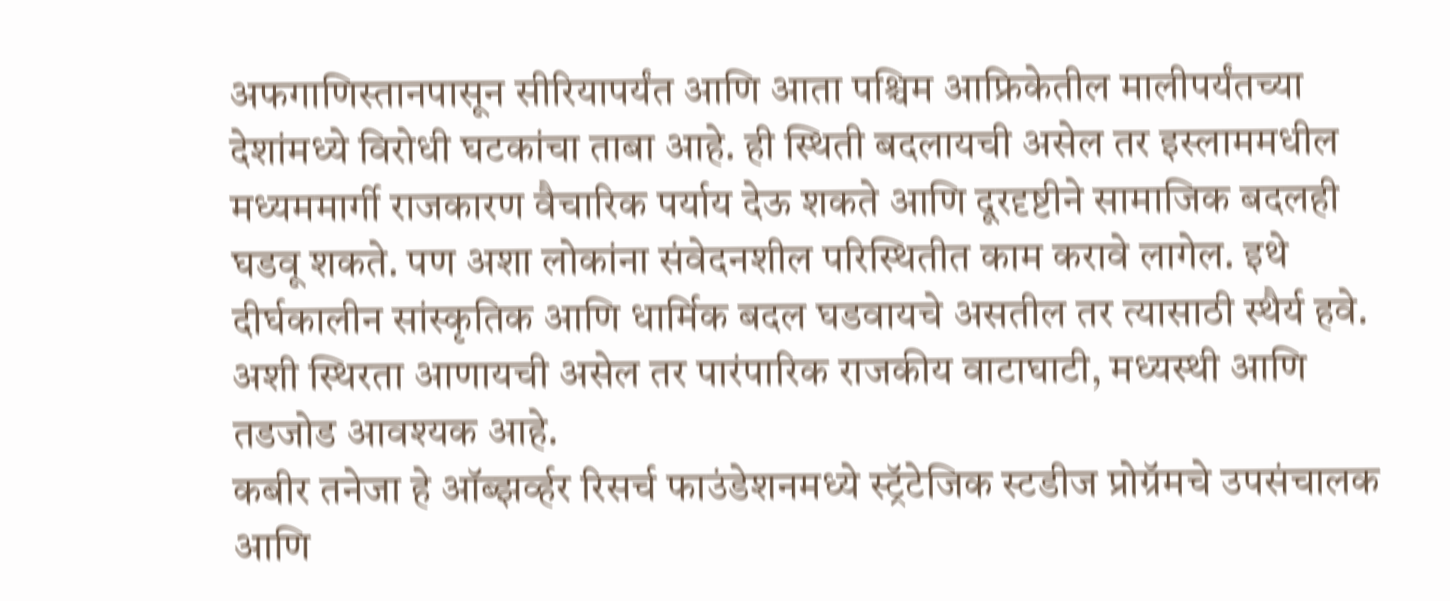अफगाणिस्तानपासून सीरियापर्यंत आणि आता पश्चिम आफ्रिकेतील मालीपर्यंतच्या देशांमध्ये विरोधी घटकांचा ताबा आहे. ही स्थिती बदलायची असेल तर इस्लाममधील मध्यममार्गी राजकारण वैचारिक पर्याय देऊ शकते आणि दूरदृष्टीने सामाजिक बदलही घडवू शकते. पण अशा लोकांना संवेदनशील परिस्थितीत काम करावे लागेल. इथे दीर्घकालीन सांस्कृतिक आणि धार्मिक बदल घडवायचे असतील तर त्यासाठी स्थैर्य हवे. अशी स्थिरता आणायची असेल तर पारंपारिक राजकीय वाटाघाटी, मध्यस्थी आणि तडजोड आवश्यक आहे.
कबीर तनेजा हे ऑब्झर्व्हर रिसर्च फाउंडेशनमध्ये स्ट्रॅटेजिक स्टडीज प्रोग्रॅमचे उपसंचालक आणि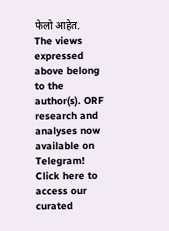फेलो आहेत.
The views expressed above belong to the author(s). ORF research and analyses now available on Telegram! Click here to access our curated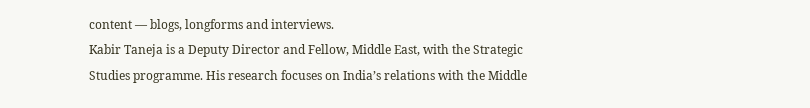content — blogs, longforms and interviews.
Kabir Taneja is a Deputy Director and Fellow, Middle East, with the Strategic Studies programme. His research focuses on India’s relations with the Middle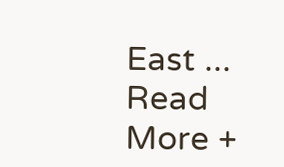East ...
Read More +